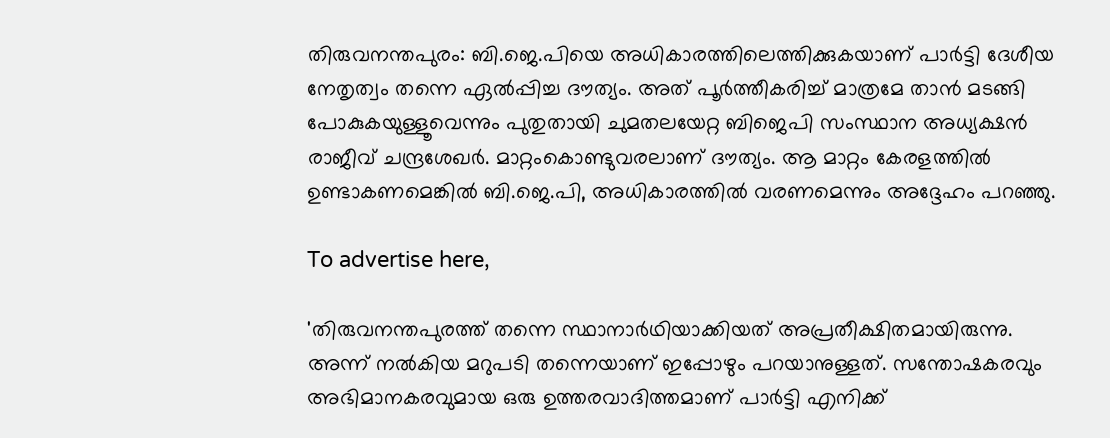തിരുവനന്തപുരം: ബി.ജെ.പിയെ അധികാരത്തിലെത്തിക്കുകയാണ് പാര്‍ട്ടി ദേശീയ നേതൃത്വം തന്നെ ഏല്‍പ്പിച്ച ദൗത്യം. അത് പൂര്‍ത്തീകരിച്ച് മാത്രമേ താന്‍ മടങ്ങി പോകുകയുള്ളൂവെന്നും പുതുതായി ചുമതലയേറ്റ ബിജെപി സംസ്ഥാന അധ്യക്ഷന്‍ രാജീവ് ചന്ദ്രശേഖര്‍. മാറ്റംകൊണ്ടുവരലാണ് ദൗത്യം. ആ മാറ്റം കേരളത്തില്‍ ഉണ്ടാകണമെങ്കില്‍ ബി.ജെ.പി, അധികാരത്തില്‍ വരണമെന്നും അദ്ദേഹം പറഞ്ഞു.

To advertise here,

'തിരുവനന്തപുരത്ത് തന്നെ സ്ഥാനാര്‍ഥിയാക്കിയത് അപ്രതീക്ഷിതമായിരുന്നു. അന്ന് നല്‍കിയ മറുപടി തന്നെയാണ് ഇപ്പോഴും പറയാനുള്ളത്. സന്തോഷകരവും അഭിമാനകരവുമായ ഒരു ഉത്തരവാദിത്തമാണ് പാര്‍ട്ടി എനിക്ക്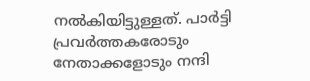നല്‍കിയിട്ടുള്ളത്. പാര്‍ട്ടി പ്രവര്‍ത്തകരോടും നേതാക്കളോടും നന്ദി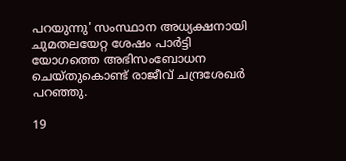പറയുന്നു' സംസ്ഥാന അധ്യക്ഷനായി ചുമതലയേറ്റ ശേഷം പാര്‍ട്ടി യോഗത്തെ അഭിസംബോധന ചെയ്തുകൊണ്ട് രാജീവ് ചന്ദ്രശേഖര്‍ പറഞ്ഞു.

19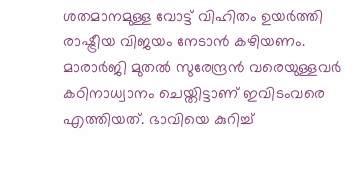ശതമാനമുള്ള വോട്ട് വിഹിതം ഉയര്‍ത്തി രാഷ്ട്രീയ വിജയം നേടാന്‍ കഴിയണം. മാരാര്‍ജി മുതല്‍ സുരേന്ദ്രന്‍ വരെയുള്ളവര്‍ കഠിനാധ്വാനം ചെയ്തിട്ടാണ് ഇവിടംവരെ എത്തിയത്. ഭാവിയെ കുറിച്ച്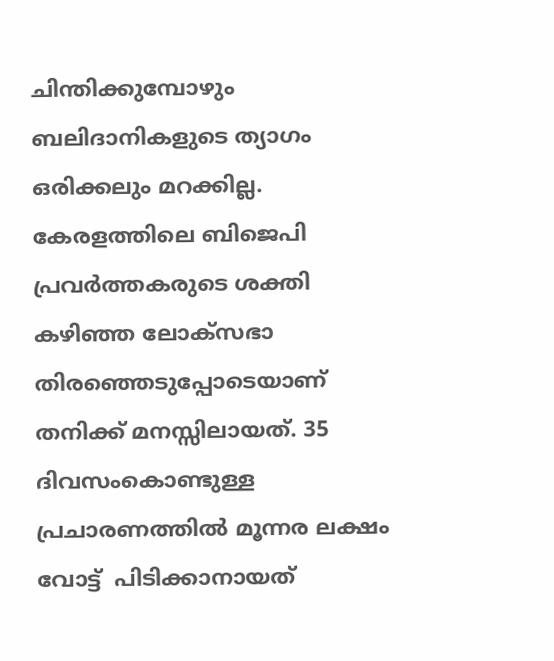ചിന്തിക്കുമ്പോഴും ബലിദാനികളുടെ ത്യാഗം ഒരിക്കലും മറക്കില്ല. കേരളത്തിലെ ബിജെപി പ്രവര്‍ത്തകരുടെ ശക്തി കഴിഞ്ഞ ലോക്‌സഭാ തിരഞ്ഞെടുപ്പോടെയാണ് തനിക്ക് മനസ്സിലായത്. 35 ദിവസംകൊണ്ടുള്ള പ്രചാരണത്തില്‍ മൂന്നര ലക്ഷം വോട്ട്  പിടിക്കാനായത്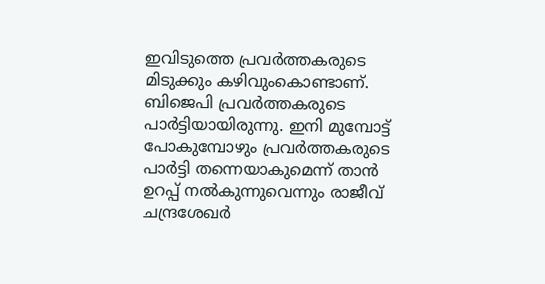ഇവിടുത്തെ പ്രവര്‍ത്തകരുടെ മിടുക്കും കഴിവുംകൊണ്ടാണ്. ബിജെപി പ്രവര്‍ത്തകരുടെ പാര്‍ട്ടിയായിരുന്നു. ഇനി മുമ്പോട്ട് പോകുമ്പോഴും പ്രവര്‍ത്തകരുടെ പാര്‍ട്ടി തന്നെയാകുമെന്ന് താന്‍ ഉറപ്പ് നല്‍കുന്നുവെന്നും രാജീവ് ചന്ദ്രശേഖര്‍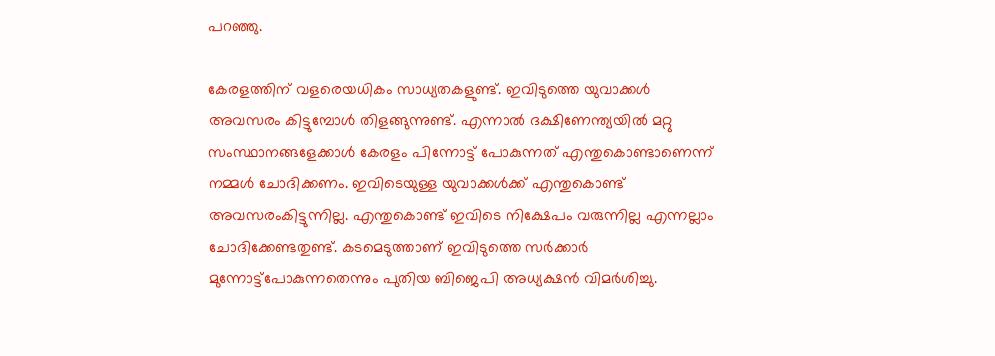പറഞ്ഞു.

കേരളത്തിന് വളരെയധികം സാധ്യതകളുണ്ട്. ഇവിടുത്തെ യുവാക്കള്‍ അവസരം കിട്ടുമ്പോള്‍ തിളങ്ങുന്നുണ്ട്. എന്നാല്‍ ദക്ഷിണേന്ത്യയില്‍ മറ്റു സംസ്ഥാനങ്ങളേക്കാള്‍ കേരളം പിന്നോട്ട് പോകുന്നത് എന്തുകൊണ്ടാണെന്ന് നമ്മള്‍ ചോദിക്കണം. ഇവിടെയുള്ള യുവാക്കള്‍ക്ക് എന്തുകൊണ്ട് അവസരംകിട്ടുന്നില്ല. എന്തുകൊണ്ട് ഇവിടെ നിക്ഷേപം വരുന്നില്ല എന്നല്ലാം ചോദിക്കേണ്ടതുണ്ട്. കടമെടുത്താണ് ഇവിടുത്തെ സര്‍ക്കാര്‍ മുന്നോട്ട്‌പോകുന്നതെന്നും പുതിയ ബിജെപി അധ്യക്ഷന്‍ വിമര്‍ശിച്ചു.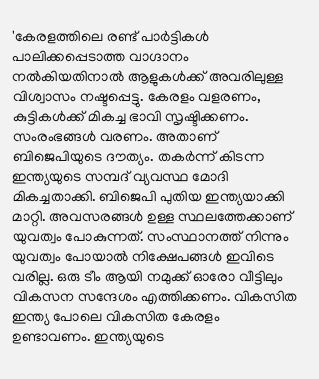'കേരളത്തിലെ രണ്ട് പാര്‍ട്ടികള്‍ പാലിക്കപ്പെടാത്ത വാഗ്ദാനം നല്‍കിയതിനാല്‍ ആളുകള്‍ക്ക് അവരിലുള്ള വിശ്വാസം നഷ്ടപ്പെട്ടു. കേരളം വളരണം, കുട്ടികള്‍ക്ക് മികച്ച ഭാവി സൃഷ്ടിക്കണം. സംരംഭങ്ങള്‍ വരണം. അതാണ് ബിജെപിയുടെ ദൗത്യം. തകര്‍ന്ന് കിടന്ന ഇന്ത്യയുടെ സമ്പദ് വ്യവസ്ഥ മോദി മികച്ചതാക്കി. ബിജെപി പുതിയ ഇന്ത്യയാക്കി മാറ്റി. അവസരങ്ങള്‍ ഉള്ള സ്ഥലത്തേക്കാണ് യുവത്വം പോകുന്നത്. സംസ്ഥാനത്ത് നിന്നും യുവത്വം പോയാല്‍ നിക്ഷേപങ്ങള്‍ ഇവിടെ വരില്ല. ഒരു ടീം ആയി നമുക്ക് ഓരോ വീട്ടിലും വികസന സന്ദേശം എത്തിക്കണം. വികസിത ഇന്ത്യ പോലെ വികസിത കേരളം ഉണ്ടാവണം. ഇന്ത്യയുടെ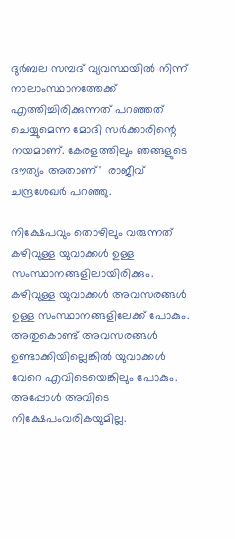ദുര്‍ബല സമ്പദ് വ്യവസ്ഥയില്‍ നിന്ന് നാലാംസ്ഥാനത്തേക്ക് എത്തിച്ചിരിക്കുന്നത് പറഞ്ഞത് ചെയ്യുമെന്ന മോദി സര്‍ക്കാരിന്റെ നയമാണ്. കേരളത്തിലും ഞങ്ങളുടെ ദൗത്യം അതാണ്'  രാജീവ് ചന്ദ്രശേഖര്‍ പറഞ്ഞു.

നിക്ഷേപവും തൊഴിലും വരുന്നത് കഴിവുള്ള യുവാക്കള്‍ ഉള്ള സംസ്ഥാനങ്ങളിലായിരിക്കും. കഴിവുള്ള യുവാക്കള്‍ അവസരങ്ങള്‍ ഉള്ള സംസ്ഥാനങ്ങളിലേക്ക് പോകും. അതുകൊണ്ട് അവസരങ്ങള്‍ ഉണ്ടാക്കിയില്ലെങ്കില്‍ യുവാക്കള്‍ വേറെ എവിടെയെങ്കിലും പോകും. അപ്പോള്‍ അവിടെ നിക്ഷേപംവരികയുമില്ല.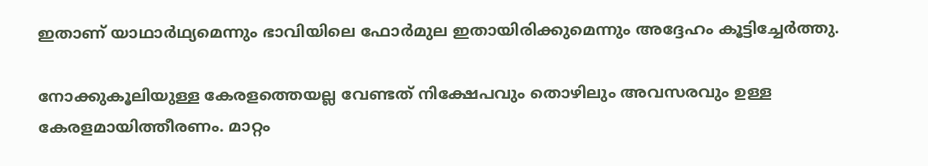ഇതാണ് യാഥാര്‍ഥ്യമെന്നും ഭാവിയിലെ ഫോര്‍മുല ഇതായിരിക്കുമെന്നും അദ്ദേഹം കൂട്ടിച്ചേര്‍ത്തു.

നോക്കുകൂലിയുള്ള കേരളത്തെയല്ല വേണ്ടത് നിക്ഷേപവും തൊഴിലും അവസരവും ഉള്ള കേരളമായിത്തീരണം. മാറ്റം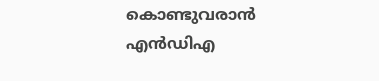കൊണ്ടുവരാന്‍ എന്‍ഡിഎ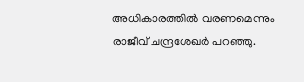അധികാരത്തില്‍ വരണമെന്നും രാജീവ് ചന്ദ്രശേഖര്‍ പറഞ്ഞു.